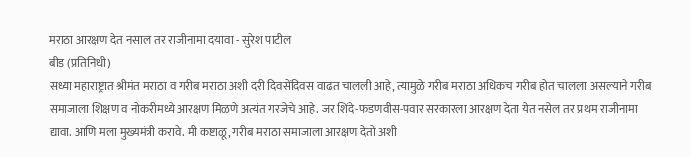मराठा आरक्षण देत नसाल तर राजीनामा दयावा - सुरेश पाटील
बीड (प्रतिनिधी)
सध्या महाराष्ट्रात श्रीमंत मराठा व गरीब मराठा अशी दरी दिवसेंदिवस वाढत चालली आहे, त्यामुळे गरीब मराठा अधिकच गरीब होत चालला असल्याने गरीब समाजाला शिक्षण व नोकरीमध्ये आरक्षण मिळणे अत्यंत गरजेचे आहे. जर शिंदे-फडणवीस-पवार सरकारला आरक्षण देता येत नसेल तर प्रथम राजीनामा द्यावा. आणि मला मुख्यमंत्री करावे. मी कष्टाळू, गरीब मराठा समाजाला आरक्षण देतो अशी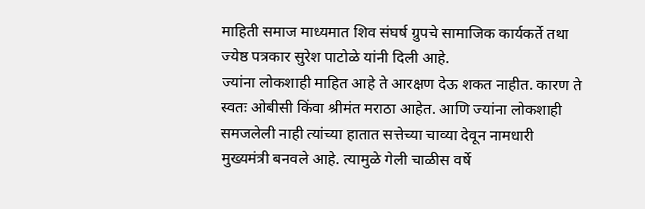माहिती समाज माध्यमात शिव संघर्ष ग्रुपचे सामाजिक कार्यकर्ते तथा ज्येष्ठ पत्रकार सुरेश पाटोळे यांनी दिली आहे.
ज्यांना लोकशाही माहित आहे ते आरक्षण देऊ शकत नाहीत. कारण ते स्वतः ओबीसी किंवा श्रीमंत मराठा आहेत. आणि ज्यांना लोकशाही समजलेली नाही त्यांच्या हातात सत्तेच्या चाव्या देवून नामधारी मुख्यमंत्री बनवले आहे. त्यामुळे गेली चाळीस वर्षे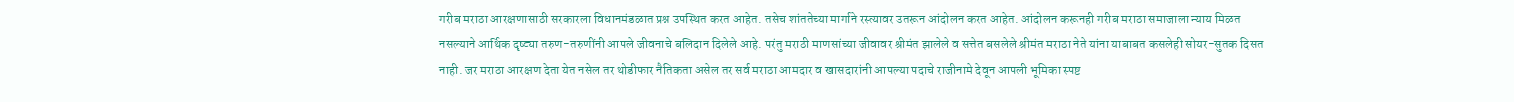गरीब मराठा आरक्षणासाठी सरकारला विधानमंडळात प्रश्न उपस्थित करत आहेत. तसेच शांततेच्या मार्गाने रस्त्यावर उतरून आंदोलन करत आहेत. आंदोलन करूनही गरीब मराठा समाजाला न्याय मिळत नसल्याने आर्थिक दृष्ट्या तरुण-तरुणींनी आपले जीवनाचे बलिदान दिलेले आहे. परंतु मराठी माणसांच्या जीवावर श्रीमंत झालेले व सत्तेत बसलेले श्रीमंत मराठा नेते यांना याबाबत कसलेही सोयर-सुतक दिसत नाही. जर मराठा आरक्षण देता येत नसेल तर थोडीफार नैतिकता असेल तर सर्व मराठा आमदार व खासदारांनी आपल्या पदाचे राजीनामे देवून आपली भूमिका स्पष्ट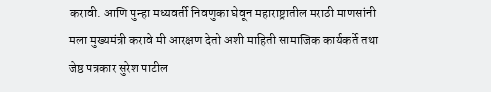करावी. आणि पुन्हा मध्यवर्ती निवणुका घेवून महाराष्ट्रातील मराठी माणसांनी मला मुख्यमंत्री करावे मी आरक्षण देतो अशी माहिती सामाजिक कार्यकर्ते तथा जेष्ठ पत्रकार सुरेश पाटील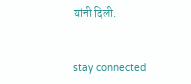यांनी दिली.


stay connected